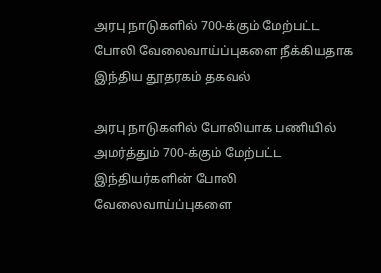அரபு நாடுகளில் 700-க்கும் மேற்பட்ட போலி வேலைவாய்ப்புகளை நீக்கியதாக இந்திய தூதரகம் தகவல்

அரபு நாடுகளில் போலியாக பணியில் அமர்த்தும் 700-க்கும் மேற்பட்ட இந்தியர்களின் போலி வேலைவாய்ப்புகளை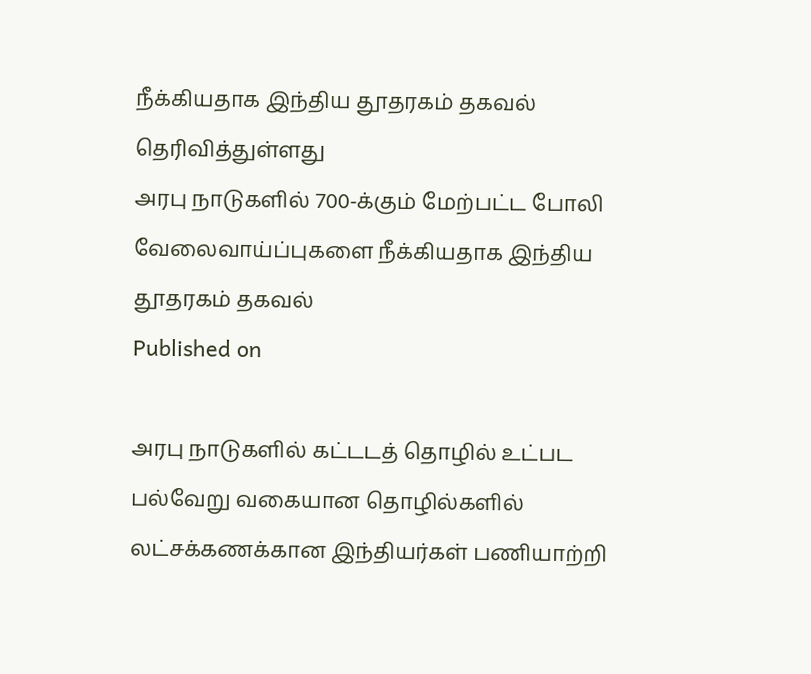நீக்கியதாக இந்திய தூதரகம் தகவல் தெரிவித்துள்ளது
அரபு நாடுகளில் 700-க்கும் மேற்பட்ட போலி வேலைவாய்ப்புகளை நீக்கியதாக இந்திய தூதரகம் தகவல்
Published on

அரபு நாடுகளில் கட்டடத் தொழில் உட்பட பல்வேறு வகையான தொழில்களில் லட்சக்கணக்கான இந்தியர்கள் பணியாற்றி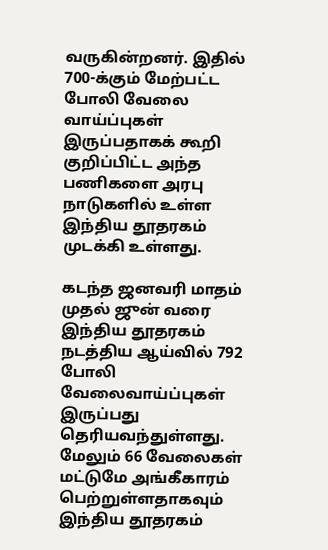வருகின்றனர். இதில் 700-க்கும் மேற்பட்ட போலி வேலை வாய்ப்புகள் இருப்பதாகக் கூறி குறிப்பிட்ட அந்த பணிகளை அரபு நாடுகளில் உள்ள இந்திய தூதரகம் முடக்கி உள்ளது.

கடந்த ஜனவரி மாதம் முதல் ஜுன் வரை இந்திய தூதரகம் நடத்திய ஆய்வில் 792 போலி வேலைவாய்ப்புகள் இருப்பது தெரியவந்துள்ளது. மேலும் 66 வேலைகள் மட்டுமே அங்கீகாரம் பெற்றுள்ளதாகவும் இந்திய தூதரகம்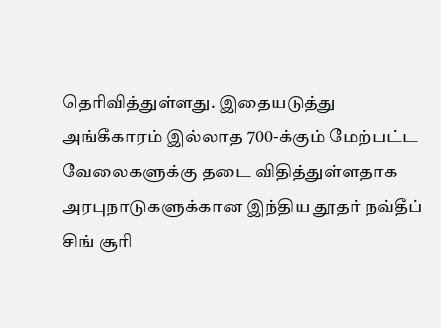தெரிவித்துள்ளது. இதையடுத்து அங்கீகாரம் இல்லாத 700-க்கும் மேற்பட்ட வேலைகளுக்கு தடை விதித்துள்ளதாக அரபுநாடுகளுக்கான இந்திய தூதர் நவ்தீப் சிங் சூரி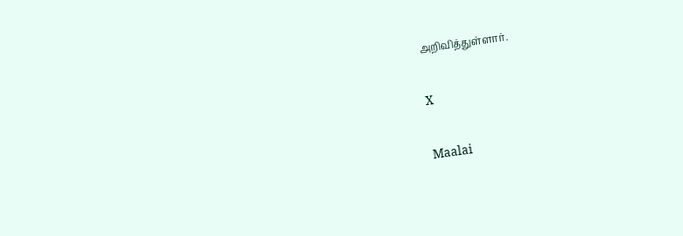அறிவித்துள்ளார்.

X

Maalai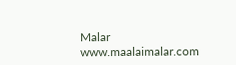Malar
www.maalaimalar.com